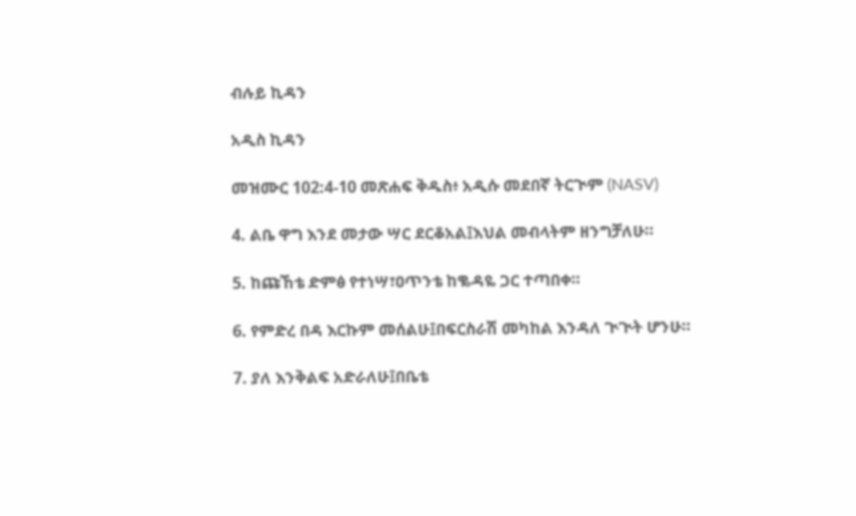ብሉይ ኪዳን

አዲስ ኪዳን

መዝሙር 102:4-10 መጽሐፍ ቅዱስ፥ አዲሱ መደበኛ ትርጒም (NASV)

4. ልቤ ዋግ እንደ መታው ሣር ደርቆአል፤እህል መብላትም ዘንግቻለሁ።

5. ከጩኸቴ ድምፅ የተነሣ፣ዐጥንቴ ከቈዳዬ ጋር ተጣበቀ።

6. የምድረ በዳ እርኩም መሰልሁ፤በፍርስራሽ መካከል እንዳለ ጒጒት ሆንሁ።

7. ያለ እንቅልፍ አድራለሁ፤በቤቴ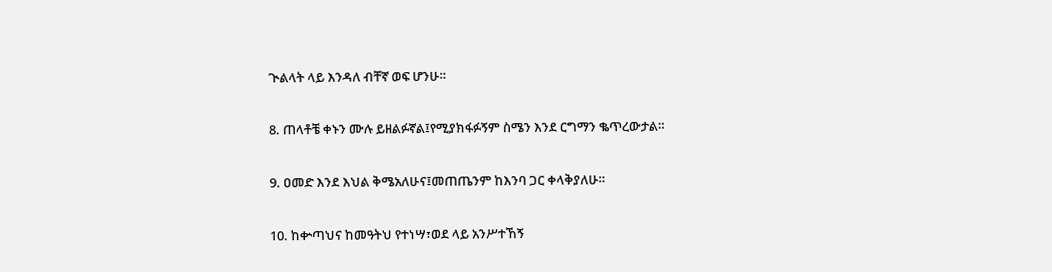ጒልላት ላይ እንዳለ ብቸኛ ወፍ ሆንሁ።

8. ጠላቶቼ ቀኑን ሙሉ ይዘልፉኛል፤የሚያክፋፉኝም ስሜን እንደ ርግማን ቈጥረውታል።

9. ዐመድ እንደ እህል ቅሜአለሁና፤መጠጤንም ከእንባ ጋር ቀላቅያለሁ።

10. ከቍጣህና ከመዓትህ የተነሣ፣ወደ ላይ አንሥተኸኝ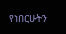የነበርሁትን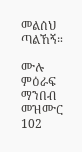መልሰህ ጣልኸኝ።

ሙሉ ምዕራፍ ማንበብ መዝሙር 102